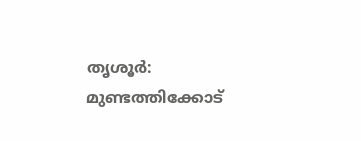തൃശൂർ: മുണ്ടത്തിക്കോട്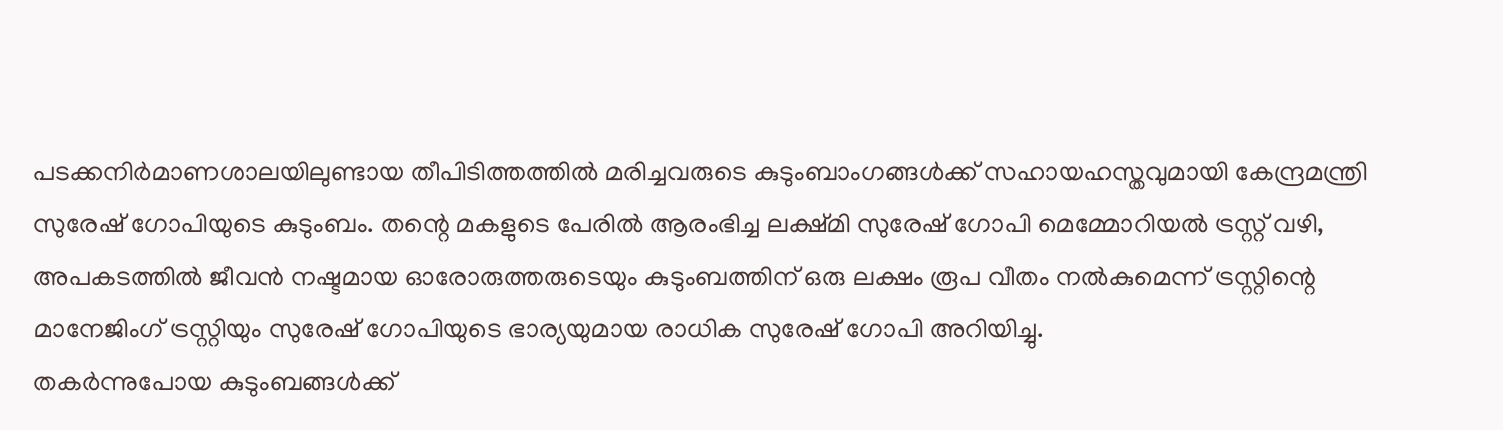പടക്കനിർമാണശാലയിലുണ്ടായ തീപിടിത്തത്തിൽ മരിച്ചവരുടെ കുടുംബാംഗങ്ങൾക്ക് സഹായഹസ്തവുമായി കേന്ദ്രമന്ത്രി സുരേഷ് ഗോപിയുടെ കുടുംബം. തന്റെ മകളുടെ പേരിൽ ആരംഭിച്ച ലക്ഷ്മി സുരേഷ് ഗോപി മെമ്മോറിയൽ ട്രസ്റ്റ് വഴി, അപകടത്തിൽ ജീവൻ നഷ്ടമായ ഓരോരുത്തരുടെയും കുടുംബത്തിന് ഒരു ലക്ഷം രൂപ വീതം നൽകുമെന്ന് ട്രസ്റ്റിന്റെ മാനേജിംഗ് ട്രസ്റ്റിയും സുരേഷ് ഗോപിയുടെ ഭാര്യയുമായ രാധിക സുരേഷ് ഗോപി അറിയിച്ചു.
തകർന്നുപോയ കുടുംബങ്ങൾക്ക്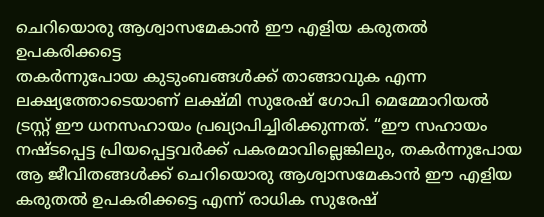ചെറിയൊരു ആശ്വാസമേകാൻ ഈ എളിയ കരുതൽ ഉപകരിക്കട്ടെ
തകർന്നുപോയ കുടുംബങ്ങൾക്ക് താങ്ങാവുക എന്ന ലക്ഷ്യത്തോടെയാണ് ലക്ഷ്മി സുരേഷ് ഗോപി മെമ്മോറിയൽ ട്രസ്റ്റ് ഈ ധനസഹായം പ്രഖ്യാപിച്ചിരിക്കുന്നത്. “ഈ സഹായം നഷ്ടപ്പെട്ട പ്രിയപ്പെട്ടവർക്ക് പകരമാവില്ലെങ്കിലും, തകർന്നുപോയ ആ ജീവിതങ്ങൾക്ക് ചെറിയൊരു ആശ്വാസമേകാൻ ഈ എളിയ കരുതൽ ഉപകരിക്കട്ടെ എന്ന് രാധിക സുരേഷ്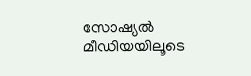സോഷ്യൽ മീഡിയയിലൂടെ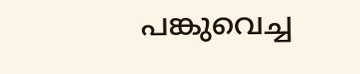പങ്കുവെച്ച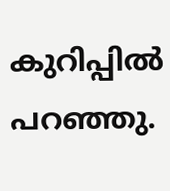കുറിപ്പിൽ പറഞ്ഞു.